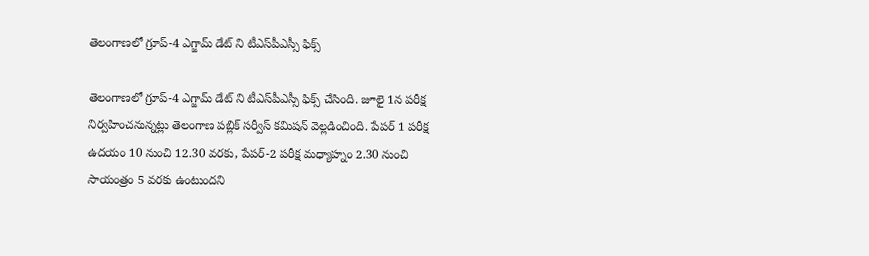తెలంగాణలో గ్రూప్‌-4 ఎగ్జామ్ డేట్ ని టీఎస్‌పీఎస్సీ ఫిక్స్

తెలంగాణలో గ్రూప్‌-4 ఎగ్జామ్ డేట్ ని టీఎస్‌పీఎస్సీ ఫిక్స్ చేసింది. జూలై 1న పరీక్ష నిర్వహించనున్నట్లు తెలంగాణ పబ్లిక్‌ సర్వీస్‌ కమిషన్‌ వెల్లడించింది. పేపర్‌ 1 పరీక్ష ఉదయం 10 నుంచి 12.30 వరకు, పేపర్‌-2 పరీక్ష మధ్యాహ్నం 2.30 నుంచి సాయంత్రం 5 వరకు ఉంటుందని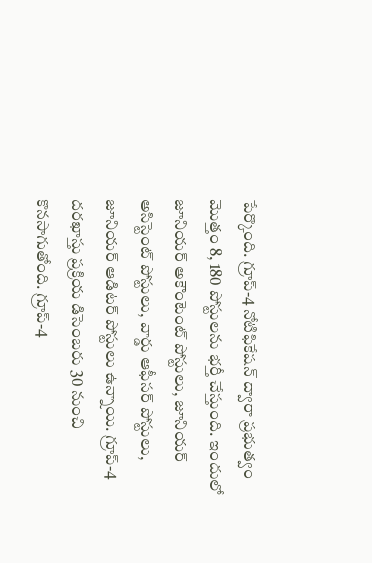పేర్కొంది. గ్రూప్-4 నోటిఫికేషన్ ద్వారా ప్రభుత్వం మెుత్తం 8, 180 పోస్టులను భర్తీ చేస్తుంది. ఇందులో జూనియర్‌ అకౌంటెంట్‌ పోస్టులు, జూనియర్‌ అసిస్టెంట్‌ పోస్టులు, వార్డు ఆఫీసర్‌ పోస్టులు, జూనియర్‌ ఆడిటర్‌ పోస్టులు ఉన్నాయి. గ్రూప్-4 దరఖాస్తు ప్రక్రియ డిసెంబరు 30 నుంచి కొనసాగుతోంది. గ్రూప్-4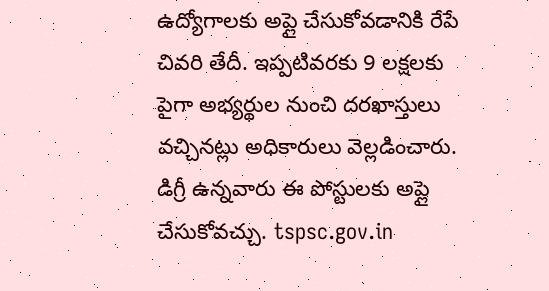ఉద్యోగాలకు అప్లై చేసుకోవడానికి రేపే చివరి తేదీ. ఇప్పటివరకు 9 లక్షలకు పైగా అభ్యర్థుల నుంచి దరఖాస్తులు వచ్చినట్లు అధికారులు వెల్లడించారు. డిగ్రీ ఉన్నవారు ఈ పోస్టులకు అప్లై చేసుకోవచ్చు. tspsc.gov.in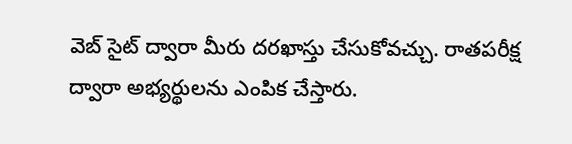వెబ్ సైట్ ద్వారా మీరు దరఖాస్తు చేసుకోవచ్చు. రాతపరీక్ష ద్వారా అభ్యర్థులను ఎంపిక చేస్తారు.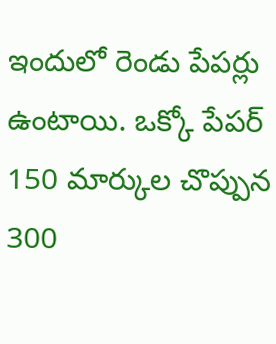ఇందులో రెండు పేపర్లు ఉంటాయి. ఒక్కో పేపర్ 150 మార్కుల చొప్పున 300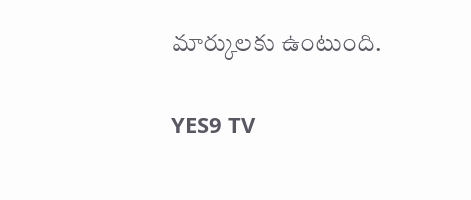మార్కులకు ఉంటుంది.

YES9 TV